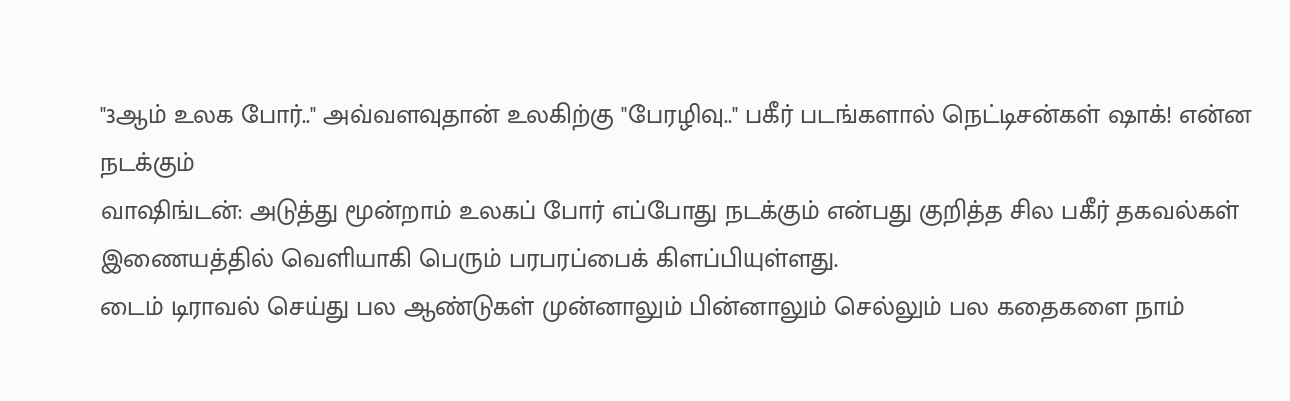"3ஆம் உலக போர்.." அவ்வளவுதான் உலகிற்கு "பேரழிவு.." பகீர் படங்களால் நெட்டிசன்கள் ஷாக்! என்ன நடக்கும்
வாஷிங்டன்: அடுத்து மூன்றாம் உலகப் போர் எப்போது நடக்கும் என்பது குறித்த சில பகீர் தகவல்கள் இணையத்தில் வெளியாகி பெரும் பரபரப்பைக் கிளப்பியுள்ளது.
டைம் டிராவல் செய்து பல ஆண்டுகள் முன்னாலும் பின்னாலும் செல்லும் பல கதைகளை நாம்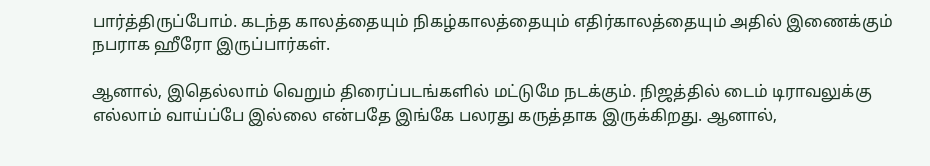பார்த்திருப்போம். கடந்த காலத்தையும் நிகழ்காலத்தையும் எதிர்காலத்தையும் அதில் இணைக்கும் நபராக ஹீரோ இருப்பார்கள்.

ஆனால், இதெல்லாம் வெறும் திரைப்படங்களில் மட்டுமே நடக்கும். நிஜத்தில் டைம் டிராவலுக்கு எல்லாம் வாய்ப்பே இல்லை என்பதே இங்கே பலரது கருத்தாக இருக்கிறது. ஆனால்,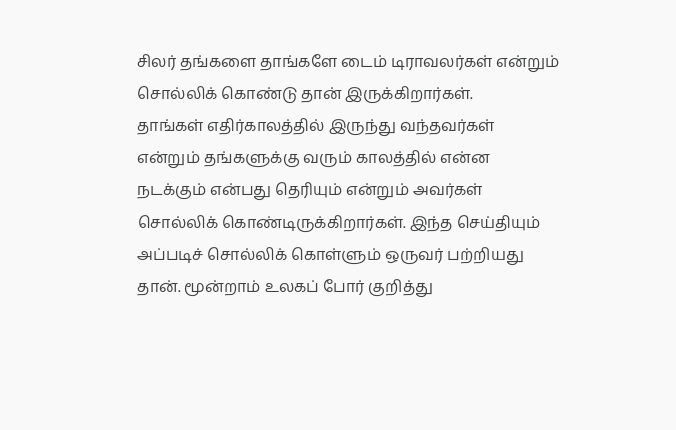சிலர் தங்களை தாங்களே டைம் டிராவலர்கள் என்றும் சொல்லிக் கொண்டு தான் இருக்கிறார்கள்.
தாங்கள் எதிர்காலத்தில் இருந்து வந்தவர்கள் என்றும் தங்களுக்கு வரும் காலத்தில் என்ன நடக்கும் என்பது தெரியும் என்றும் அவர்கள் சொல்லிக் கொண்டிருக்கிறார்கள். இந்த செய்தியும் அப்படிச் சொல்லிக் கொள்ளும் ஒருவர் பற்றியது தான். மூன்றாம் உலகப் போர் குறித்து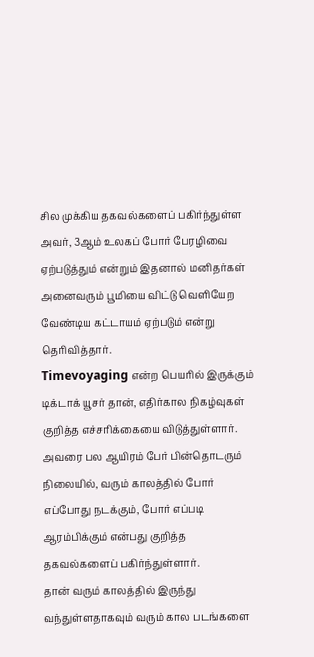சில முக்கிய தகவல்களைப் பகிர்ந்துள்ள அவர், 3ஆம் உலகப் போர் பேரழிவை ஏற்படுத்தும் என்றும் இதனால் மனிதர்கள் அனைவரும் பூமியை விட்டு வெளியேற வேண்டிய கட்டாயம் ஏற்படும் என்று தெரிவித்தார்.
Timevoyaging என்ற பெயரில் இருக்கும் டிக்டாக் யூசர் தான், எதிர்கால நிகழ்வுகள் குறித்த எச்சரிக்கையை விடுத்துள்ளார். அவரை பல ஆயிரம் பேர் பின்தொடரும் நிலையில், வரும் காலத்தில் போர் எப்போது நடக்கும், போர் எப்படி ஆரம்பிக்கும் என்பது குறித்த தகவல்களைப் பகிர்ந்துள்ளார்.
தான் வரும் காலத்தில் இருந்து வந்துள்ளதாகவும் வரும் கால படங்களை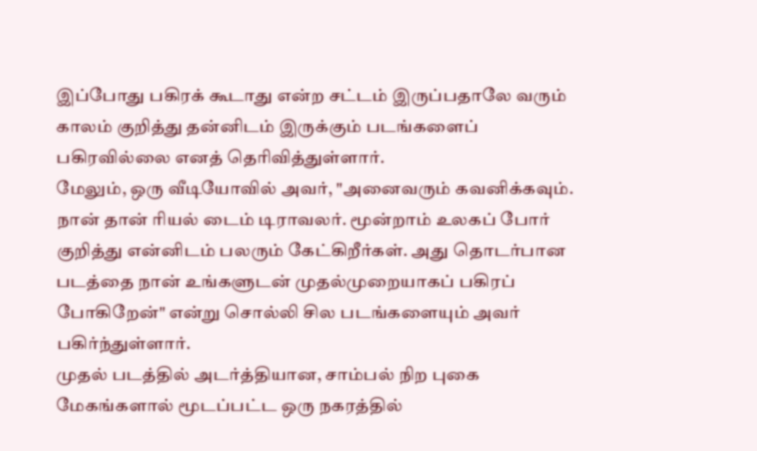இப்போது பகிரக் கூடாது என்ற சட்டம் இருப்பதாலே வரும் காலம் குறித்து தன்னிடம் இருக்கும் படங்களைப் பகிரவில்லை எனத் தெரிவித்துள்ளார்.
மேலும், ஒரு வீடியோவில் அவர், "அனைவரும் கவனிக்கவும். நான் தான் ரியல் டைம் டிராவலர். மூன்றாம் உலகப் போர் குறித்து என்னிடம் பலரும் கேட்கிறீர்கள். அது தொடர்பான படத்தை நான் உங்களுடன் முதல்முறையாகப் பகிரப் போகிறேன்" என்று சொல்லி சில படங்களையும் அவர் பகிர்ந்துள்ளார்.
முதல் படத்தில் அடர்த்தியான, சாம்பல் நிற புகை மேகங்களால் மூடப்பட்ட ஒரு நகரத்தில்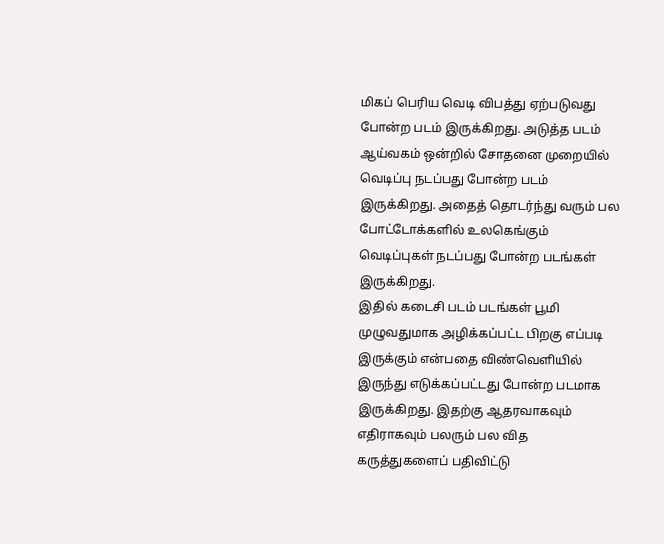மிகப் பெரிய வெடி விபத்து ஏற்படுவது போன்ற படம் இருக்கிறது. அடுத்த படம் ஆய்வகம் ஒன்றில் சோதனை முறையில் வெடிப்பு நடப்பது போன்ற படம் இருக்கிறது. அதைத் தொடர்ந்து வரும் பல போட்டோக்களில் உலகெங்கும் வெடிப்புகள் நடப்பது போன்ற படங்கள் இருக்கிறது.
இதில் கடைசி படம் படங்கள் பூமி முழுவதுமாக அழிக்கப்பட்ட பிறகு எப்படி இருக்கும் என்பதை விண்வெளியில் இருந்து எடுக்கப்பட்டது போன்ற படமாக இருக்கிறது. இதற்கு ஆதரவாகவும் எதிராகவும் பலரும் பல வித கருத்துகளைப் பதிவிட்டு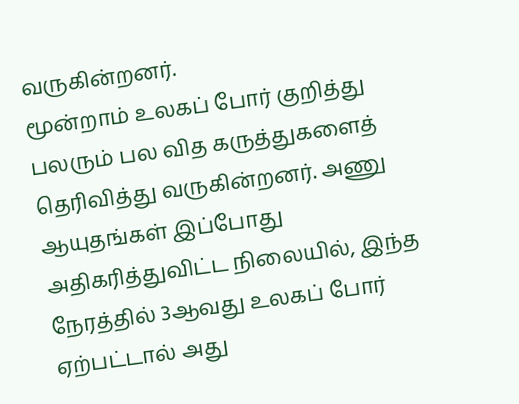வருகின்றனர்.
மூன்றாம் உலகப் போர் குறித்து பலரும் பல வித கருத்துகளைத் தெரிவித்து வருகின்றனர். அணு ஆயுதங்கள் இப்போது அதிகரித்துவிட்ட நிலையில், இந்த நேரத்தில் 3ஆவது உலகப் போர் ஏற்பட்டால் அது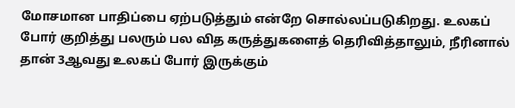மோசமான பாதிப்பை ஏற்படுத்தும் என்றே சொல்லப்படுகிறது. உலகப் போர் குறித்து பலரும் பல வித கருத்துகளைத் தெரிவித்தாலும், நீரினால் தான் 3ஆவது உலகப் போர் இருக்கும்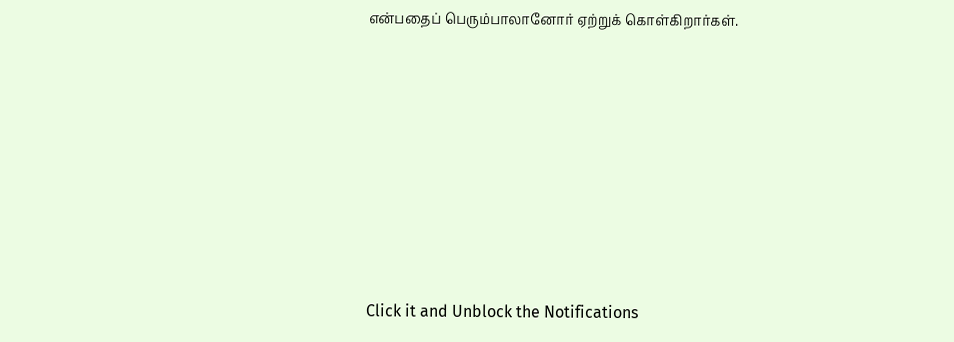என்பதைப் பெரும்பாலானோர் ஏற்றுக் கொள்கிறார்கள்.












Click it and Unblock the Notifications